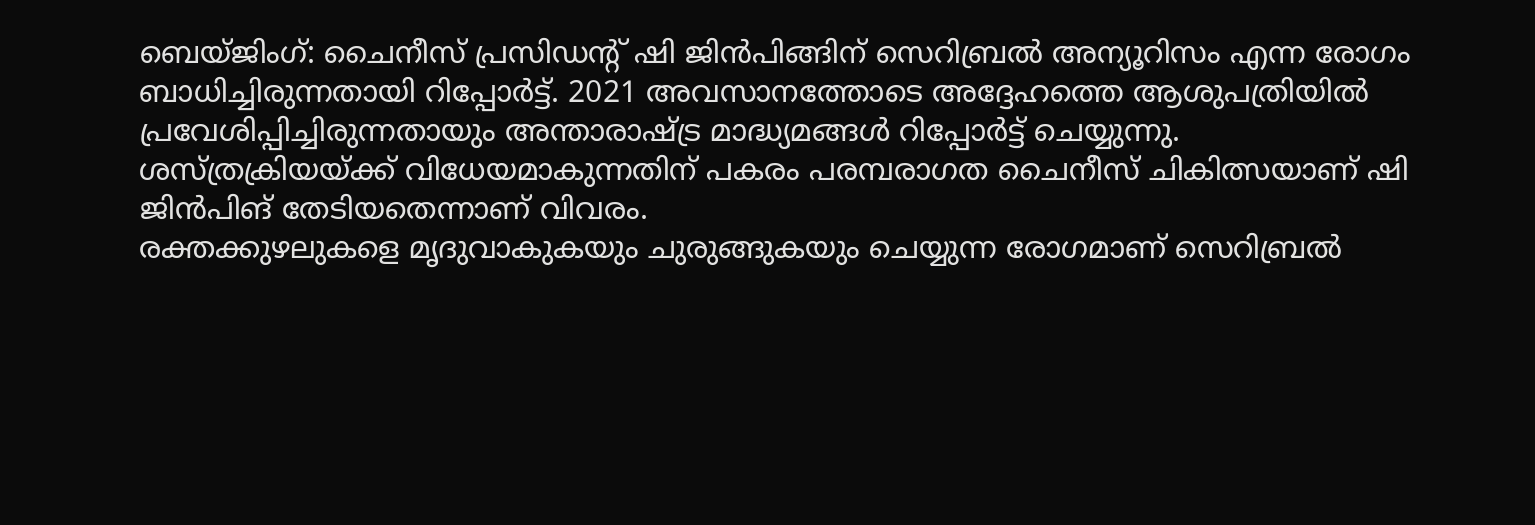ബെയ്ജിംഗ്: ചൈനീസ് പ്രസിഡന്റ് ഷി ജിൻപിങ്ങിന് സെറിബ്രൽ അന്യൂറിസം എന്ന രോഗം ബാധിച്ചിരുന്നതായി റിപ്പോർട്ട്. 2021 അവസാനത്തോടെ അദ്ദേഹത്തെ ആശുപത്രിയിൽ പ്രവേശിപ്പിച്ചിരുന്നതായും അന്താരാഷ്ട്ര മാദ്ധ്യമങ്ങൾ റിപ്പോർട്ട് ചെയ്യുന്നു. ശസ്ത്രക്രിയയ്ക്ക് വിധേയമാകുന്നതിന് പകരം പരമ്പരാഗത ചൈനീസ് ചികിത്സയാണ് ഷി ജിൻപിങ് തേടിയതെന്നാണ് വിവരം.
രക്തക്കുഴലുകളെ മൃദുവാകുകയും ചുരുങ്ങുകയും ചെയ്യുന്ന രോഗമാണ് സെറിബ്രൽ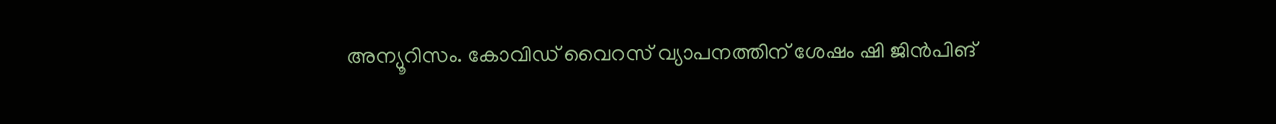അന്യൂറിസം. കോവിഡ് വൈറസ് വ്യാപനത്തിന് ശേഷം ഷി ജിൻപിങ്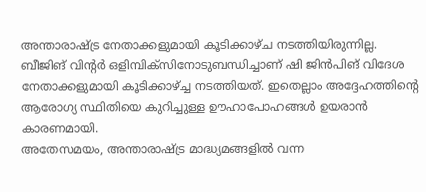അന്താരാഷ്ട്ര നേതാക്കളുമായി കൂടിക്കാഴ്ച നടത്തിയിരുന്നില്ല. ബീജിങ് വിന്റർ ഒളിമ്പിക്സിനോടുബന്ധിച്ചാണ് ഷി ജിൻപിങ് വിദേശ നേതാക്കളുമായി കൂടിക്കാഴ്ച്ച നടത്തിയത്. ഇതെല്ലാം അദ്ദേഹത്തിന്റെ ആരോഗ്യ സ്ഥിതിയെ കുറിച്ചുള്ള ഊഹാപോഹങ്ങൾ ഉയരാൻ കാരണമായി.
അതേസമയം, അന്താരാഷ്ട്ര മാദ്ധ്യമങ്ങളിൽ വന്ന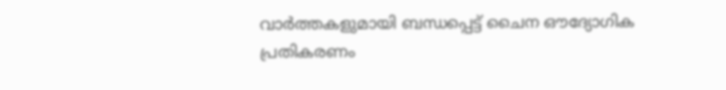വാർത്തകളുമായി ബന്ധപ്പെട്ട് ചൈന ഔദ്യോഗിക പ്രതികരണം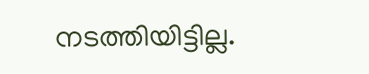നടത്തിയിട്ടില്ല.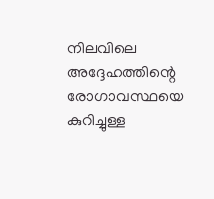നിലവിലെ അദ്ദേഹത്തിന്റെ രോഗാവസ്ഥയെ കുറിച്ചുള്ള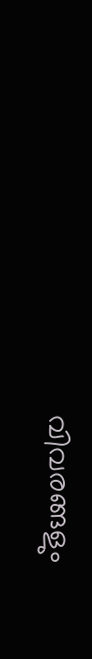വിവരങ്ങളും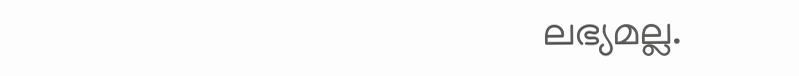ലഭ്യമല്ല.